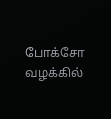போக்சோ வழக்கில்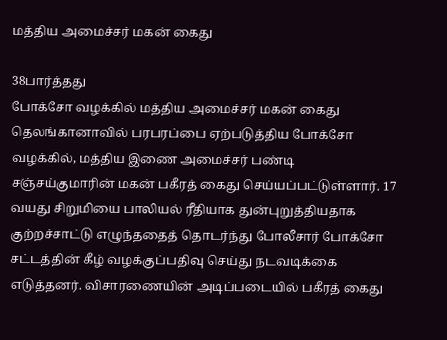மத்திய அமைச்சர் மகன் கைது

38பார்த்தது
போக்சோ வழக்கில் மத்திய அமைச்சர் மகன் கைது
தெலங்கானாவில் பரபரப்பை ஏற்படுத்திய போக்சோ வழக்கில், மத்திய இணை அமைச்சர் பண்டி சஞ்சய்குமாரின் மகன் பகீரத் கைது செய்யப்பட்டுள்ளார். 17 வயது சிறுமியை பாலியல் ரீதியாக துன்புறுத்தியதாக குற்றச்சாட்டு எழுந்ததைத் தொடர்ந்து போலீசார் போக்சோ சட்டத்தின் கீழ் வழக்குப்பதிவு செய்து நடவடிக்கை எடுத்தனர். விசாரணையின் அடிப்படையில் பகீரத் கைது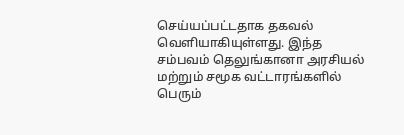செய்யப்பட்டதாக தகவல் வெளியாகியுள்ளது. இந்த சம்பவம் தெலுங்கானா அரசியல் மற்றும் சமூக வட்டாரங்களில் பெரும்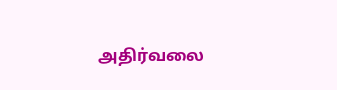அதிர்வலை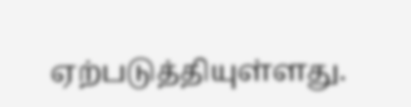ஏற்படுத்தியுள்ளது.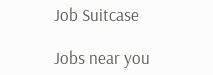Job Suitcase

Jobs near you